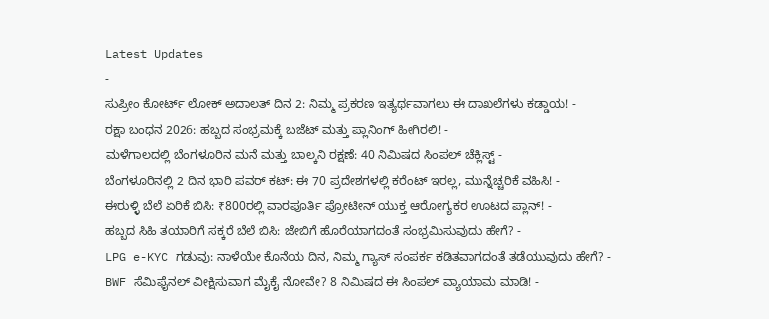Latest Updates
-
ಸುಪ್ರೀಂ ಕೋರ್ಟ್ ಲೋಕ್ ಅದಾಲತ್ ದಿನ 2: ನಿಮ್ಮ ಪ್ರಕರಣ ಇತ್ಯರ್ಥವಾಗಲು ಈ ದಾಖಲೆಗಳು ಕಡ್ಡಾಯ! -
ರಕ್ಷಾ ಬಂಧನ 2026: ಹಬ್ಬದ ಸಂಭ್ರಮಕ್ಕೆ ಬಜೆಟ್ ಮತ್ತು ಪ್ಲಾನಿಂಗ್ ಹೀಗಿರಲಿ! -
ಮಳೆಗಾಲದಲ್ಲಿ ಬೆಂಗಳೂರಿನ ಮನೆ ಮತ್ತು ಬಾಲ್ಕನಿ ರಕ್ಷಣೆ: 40 ನಿಮಿಷದ ಸಿಂಪಲ್ ಚೆಕ್ಲಿಸ್ಟ್ -
ಬೆಂಗಳೂರಿನಲ್ಲಿ 2 ದಿನ ಭಾರಿ ಪವರ್ ಕಟ್: ಈ 70 ಪ್ರದೇಶಗಳಲ್ಲಿ ಕರೆಂಟ್ ಇರಲ್ಲ, ಮುನ್ನೆಚ್ಚರಿಕೆ ವಹಿಸಿ! -
ಈರುಳ್ಳಿ ಬೆಲೆ ಏರಿಕೆ ಬಿಸಿ: ₹800ರಲ್ಲಿ ವಾರಪೂರ್ತಿ ಪ್ರೋಟೀನ್ ಯುಕ್ತ ಆರೋಗ್ಯಕರ ಊಟದ ಪ್ಲಾನ್! -
ಹಬ್ಬದ ಸಿಹಿ ತಯಾರಿಗೆ ಸಕ್ಕರೆ ಬೆಲೆ ಬಿಸಿ: ಜೇಬಿಗೆ ಹೊರೆಯಾಗದಂತೆ ಸಂಭ್ರಮಿಸುವುದು ಹೇಗೆ? -
LPG e-KYC ಗಡುವು: ನಾಳೆಯೇ ಕೊನೆಯ ದಿನ, ನಿಮ್ಮ ಗ್ಯಾಸ್ ಸಂಪರ್ಕ ಕಡಿತವಾಗದಂತೆ ತಡೆಯುವುದು ಹೇಗೆ? -
BWF ಸೆಮಿಫೈನಲ್ ವೀಕ್ಷಿಸುವಾಗ ಮೈಕೈ ನೋವೇ? 8 ನಿಮಿಷದ ಈ ಸಿಂಪಲ್ ವ್ಯಾಯಾಮ ಮಾಡಿ! -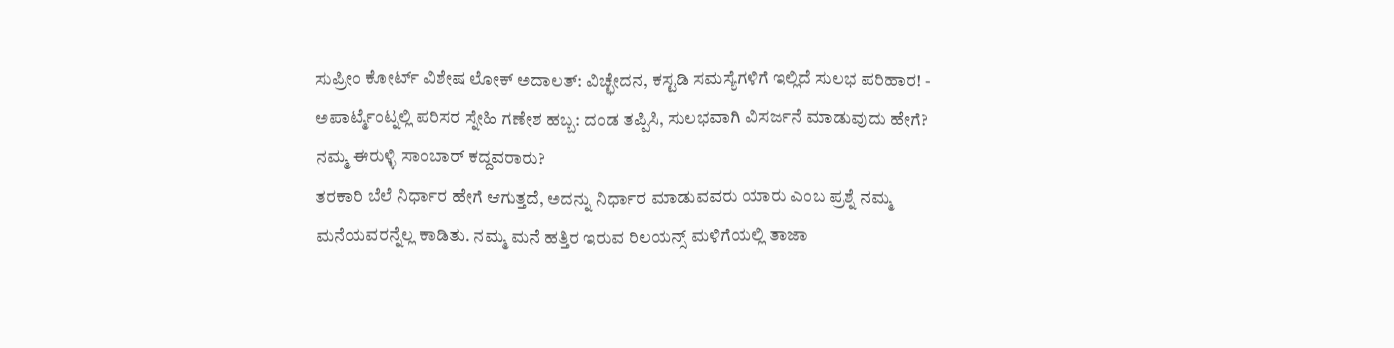ಸುಪ್ರೀಂ ಕೋರ್ಟ್ ವಿಶೇಷ ಲೋಕ್ ಅದಾಲತ್: ವಿಚ್ಛೇದನ, ಕಸ್ಟಡಿ ಸಮಸ್ಯೆಗಳಿಗೆ ಇಲ್ಲಿದೆ ಸುಲಭ ಪರಿಹಾರ! -
ಅಪಾರ್ಟ್ಮೆಂಟ್ನಲ್ಲಿ ಪರಿಸರ ಸ್ನೇಹಿ ಗಣೇಶ ಹಬ್ಬ: ದಂಡ ತಪ್ಪಿಸಿ, ಸುಲಭವಾಗಿ ವಿಸರ್ಜನೆ ಮಾಡುವುದು ಹೇಗೆ?
ನಮ್ಮ ಈರುಳ್ಳಿ ಸಾಂಬಾರ್ ಕದ್ದವರಾರು?
ತರಕಾರಿ ಬೆಲೆ ನಿರ್ಧಾರ ಹೇಗೆ ಆಗುತ್ತದೆ, ಅದನ್ನು ನಿರ್ಧಾರ ಮಾಡುವವರು ಯಾರು ಎಂಬ ಪ್ರಶ್ನೆ ನಮ್ಮ ಮನೆಯವರನ್ನೆಲ್ಲ ಕಾಡಿತು. ನಮ್ಮ ಮನೆ ಹತ್ತಿರ ಇರುವ ರಿಲಯನ್ಸ್ ಮಳಿಗೆಯಲ್ಲಿ ತಾಜಾ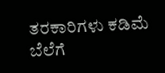ತರಕಾರಿಗಳು ಕಡಿಮೆ ಬೆಲೆಗೆ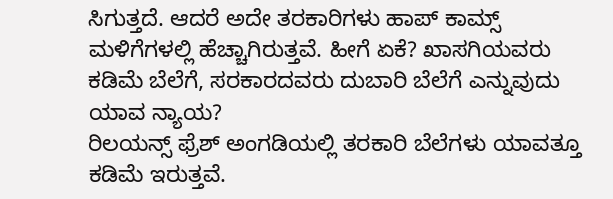ಸಿಗುತ್ತದೆ. ಆದರೆ ಅದೇ ತರಕಾರಿಗಳು ಹಾಪ್ ಕಾಮ್ಸ್ ಮಳಿಗೆಗಳಲ್ಲಿ ಹೆಚ್ಚಾಗಿರುತ್ತವೆ. ಹೀಗೆ ಏಕೆ? ಖಾಸಗಿಯವರು ಕಡಿಮೆ ಬೆಲೆಗೆ, ಸರಕಾರದವರು ದುಬಾರಿ ಬೆಲೆಗೆ ಎನ್ನುವುದು ಯಾವ ನ್ಯಾಯ?
ರಿಲಯನ್ಸ್ ಫ್ರೆಶ್ ಅಂಗಡಿಯಲ್ಲಿ ತರಕಾರಿ ಬೆಲೆಗಳು ಯಾವತ್ತೂ ಕಡಿಮೆ ಇರುತ್ತವೆ.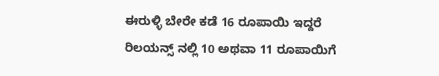ಈರುಳ್ಳಿ ಬೇರೇ ಕಡೆ 16 ರೂಪಾಯಿ ಇದ್ದರೆ ರಿಲಯನ್ಸ್ ನಲ್ಲಿ 10 ಅಥವಾ 11 ರೂಪಾಯಿಗೆ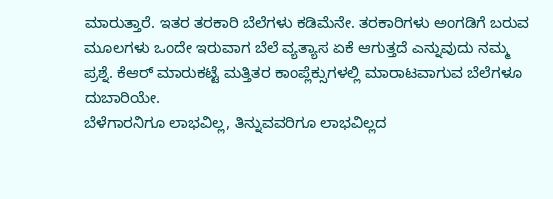ಮಾರುತ್ತಾರೆ. ಇತರ ತರಕಾರಿ ಬೆಲೆಗಳು ಕಡಿಮೆನೇ. ತರಕಾರಿಗಳು ಅಂಗಡಿಗೆ ಬರುವ ಮೂಲಗಳು ಒಂದೇ ಇರುವಾಗ ಬೆಲೆ ವ್ಯತ್ಯಾಸ ಏಕೆ ಆಗುತ್ತದೆ ಎನ್ನುವುದು ನಮ್ಮ ಪ್ರಶ್ನೆ. ಕೆಆರ್ ಮಾರುಕಟ್ಟೆ ಮತ್ತಿತರ ಕಾಂಪ್ಲೆಕ್ಸುಗಳಲ್ಲಿ ಮಾರಾಟವಾಗುವ ಬೆಲೆಗಳೂ ದುಬಾರಿಯೇ.
ಬೆಳೆಗಾರನಿಗೂ ಲಾಭವಿಲ್ಲ, ತಿನ್ನುವವರಿಗೂ ಲಾಭವಿಲ್ಲದ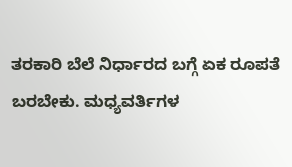ತರಕಾರಿ ಬೆಲೆ ನಿರ್ಧಾರದ ಬಗ್ಗೆ ಏಕ ರೂಪತೆ ಬರಬೇಕು. ಮಧ್ಯವರ್ತಿಗಳ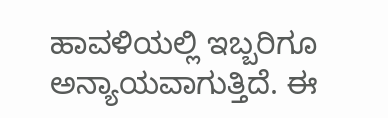ಹಾವಳಿಯಲ್ಲಿ ಇಬ್ಬರಿಗೂ ಅನ್ಯಾಯವಾಗುತ್ತಿದೆ. ಈ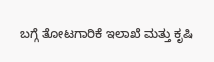ಬಗ್ಗೆ ತೋಟಗಾರಿಕೆ ಇಲಾಖೆ ಮತ್ತು ಕೃಷಿ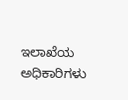ಇಲಾಖೆಯ ಅಧಿಕಾರಿಗಳು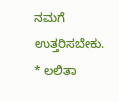ನಮಗೆ ಉತ್ತರಿಸಬೇಕು.
* ಲಲಿತಾ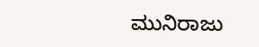ಮುನಿರಾಜು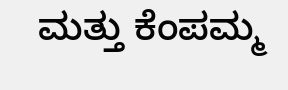ಮತ್ತು ಕೆಂಪಮ್ಮ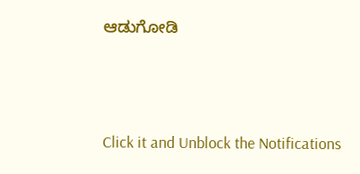ಆಡುಗೋಡಿ



Click it and Unblock the Notifications